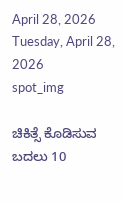April 28, 2026
Tuesday, April 28, 2026
spot_img

ಚಿಕಿತ್ಸೆ ಕೊಡಿಸುವ ಬದಲು 10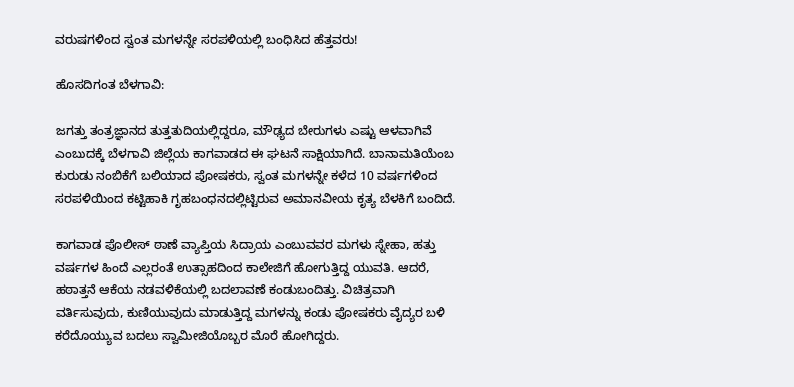ವರುಷಗಳಿಂದ ಸ್ವಂತ ಮಗಳನ್ನೇ ಸರಪಳಿಯಲ್ಲಿ ಬಂಧಿಸಿದ ಹೆತ್ತವರು!

ಹೊಸದಿಗಂತ ಬೆಳಗಾವಿ:

ಜಗತ್ತು ತಂತ್ರಜ್ಞಾನದ ತುತ್ತತುದಿಯಲ್ಲಿದ್ದರೂ, ಮೌಢ್ಯದ ಬೇರುಗಳು ಎಷ್ಟು ಆಳವಾಗಿವೆ ಎಂಬುದಕ್ಕೆ ಬೆಳಗಾವಿ ಜಿಲ್ಲೆಯ ಕಾಗವಾಡದ ಈ ಘಟನೆ ಸಾಕ್ಷಿಯಾಗಿದೆ. ಬಾನಾಮತಿಯೆಂಬ ಕುರುಡು ನಂಬಿಕೆಗೆ ಬಲಿಯಾದ ಪೋಷಕರು, ಸ್ವಂತ ಮಗಳನ್ನೇ ಕಳೆದ 10 ವರ್ಷಗಳಿಂದ ಸರಪಳಿಯಿಂದ ಕಟ್ಟಿಹಾಕಿ ಗೃಹಬಂಧನದಲ್ಲಿಟ್ಟಿರುವ ಅಮಾನವೀಯ ಕೃತ್ಯ ಬೆಳಕಿಗೆ ಬಂದಿದೆ.

ಕಾಗವಾಡ ಪೊಲೀಸ್ ಠಾಣೆ ವ್ಯಾಪ್ತಿಯ ಸಿದ್ರಾಯ ಎಂಬುವವರ ಮಗಳು ಸ್ನೇಹಾ, ಹತ್ತು ವರ್ಷಗಳ ಹಿಂದೆ ಎಲ್ಲರಂತೆ ಉತ್ಸಾಹದಿಂದ ಕಾಲೇಜಿಗೆ ಹೋಗುತ್ತಿದ್ದ ಯುವತಿ. ಆದರೆ, ಹಠಾತ್ತನೆ ಆಕೆಯ ನಡವಳಿಕೆಯಲ್ಲಿ ಬದಲಾವಣೆ ಕಂಡುಬಂದಿತ್ತು. ವಿಚಿತ್ರವಾಗಿ ವರ್ತಿಸುವುದು, ಕುಣಿಯುವುದು ಮಾಡುತ್ತಿದ್ದ ಮಗಳನ್ನು ಕಂಡು ಪೋಷಕರು ವೈದ್ಯರ ಬಳಿ ಕರೆದೊಯ್ಯುವ ಬದಲು ಸ್ವಾಮೀಜಿಯೊಬ್ಬರ ಮೊರೆ ಹೋಗಿದ್ದರು.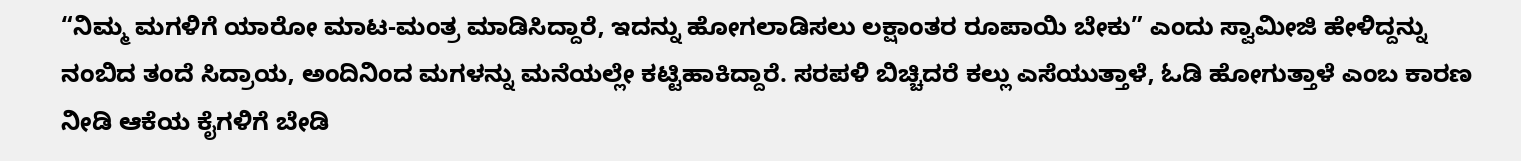“ನಿಮ್ಮ ಮಗಳಿಗೆ ಯಾರೋ ಮಾಟ-ಮಂತ್ರ ಮಾಡಿಸಿದ್ದಾರೆ, ಇದನ್ನು ಹೋಗಲಾಡಿಸಲು ಲಕ್ಷಾಂತರ ರೂಪಾಯಿ ಬೇಕು” ಎಂದು ಸ್ವಾಮೀಜಿ ಹೇಳಿದ್ದನ್ನು ನಂಬಿದ ತಂದೆ ಸಿದ್ರಾಯ, ಅಂದಿನಿಂದ ಮಗಳನ್ನು ಮನೆಯಲ್ಲೇ ಕಟ್ಟಿಹಾಕಿದ್ದಾರೆ. ಸರಪಳಿ ಬಿಚ್ಚಿದರೆ ಕಲ್ಲು ಎಸೆಯುತ್ತಾಳೆ, ಓಡಿ ಹೋಗುತ್ತಾಳೆ ಎಂಬ ಕಾರಣ ನೀಡಿ ಆಕೆಯ ಕೈಗಳಿಗೆ ಬೇಡಿ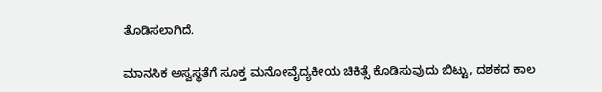ತೊಡಿಸಲಾಗಿದೆ.

ಮಾನಸಿಕ ಅಸ್ವಸ್ಥತೆಗೆ ಸೂಕ್ತ ಮನೋವೈದ್ಯಕೀಯ ಚಿಕಿತ್ಸೆ ಕೊಡಿಸುವುದು ಬಿಟ್ಟು, ದಶಕದ ಕಾಲ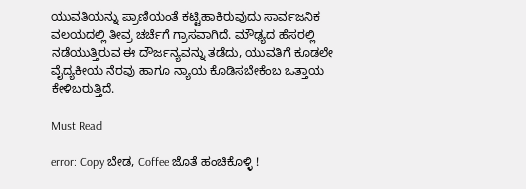ಯುವತಿಯನ್ನು ಪ್ರಾಣಿಯಂತೆ ಕಟ್ಟಿಹಾಕಿರುವುದು ಸಾರ್ವಜನಿಕ ವಲಯದಲ್ಲಿ ತೀವ್ರ ಚರ್ಚೆಗೆ ಗ್ರಾಸವಾಗಿದೆ. ಮೌಢ್ಯದ ಹೆಸರಲ್ಲಿ ನಡೆಯುತ್ತಿರುವ ಈ ದೌರ್ಜನ್ಯವನ್ನು ತಡೆದು, ಯುವತಿಗೆ ಕೂಡಲೇ ವೈದ್ಯಕೀಯ ನೆರವು ಹಾಗೂ ನ್ಯಾಯ ಕೊಡಿಸಬೇಕೆಂಬ ಒತ್ತಾಯ ಕೇಳಿಬರುತ್ತಿದೆ.

Must Read

error: Copy ಬೇಡ, Coffee ಜೊತೆ ಹಂಚಿಕೊಳ್ಳಿ !